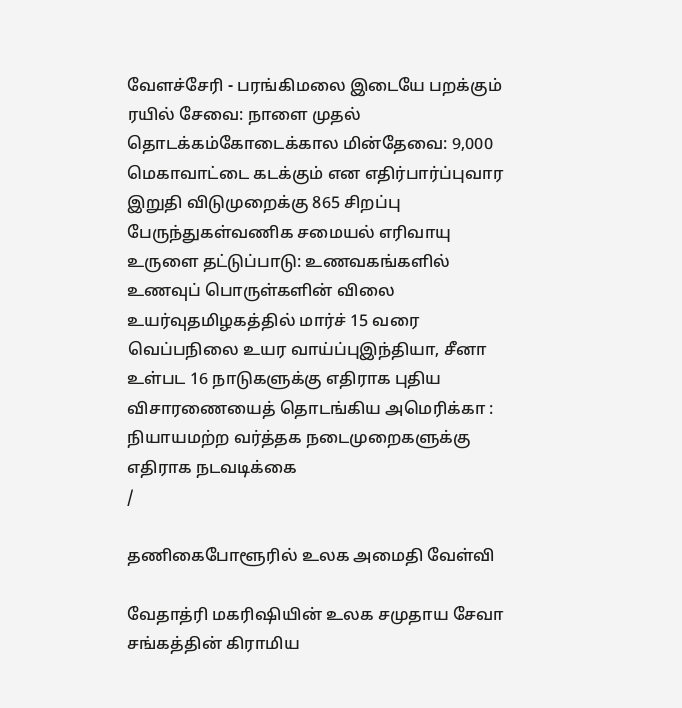வேளச்சேரி - பரங்கிமலை இடையே பறக்கும் ரயில் சேவை: நாளை முதல் தொடக்கம்கோடைக்கால மின்தேவை: 9,000 மெகாவாட்டை கடக்கும் என எதிர்பார்ப்புவார இறுதி விடுமுறைக்கு 865 சிறப்பு பேருந்துகள்வணிக சமையல் எரிவாயு உருளை தட்டுப்பாடு: உணவகங்களில் உணவுப் பொருள்களின் விலை உயர்வுதமிழகத்தில் மார்ச் 15 வரை வெப்பநிலை உயர வாய்ப்புஇந்தியா, சீனா உள்பட 16 நாடுகளுக்கு எதிராக புதிய விசாரணையைத் தொடங்கிய அமெரிக்கா : நியாயமற்ற வர்த்தக நடைமுறைகளுக்கு எதிராக நடவடிக்கை
/

தணிகைபோளூரில் உலக அமைதி வேள்வி

வேதாத்ரி மகரிஷியின் உலக சமுதாய சேவா சங்கத்தின் கிராமிய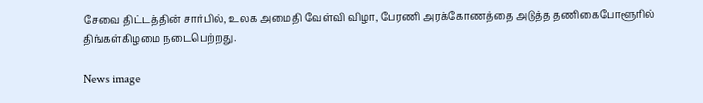சேவை திட்டத்தின் சார்பில், உலக அமைதி வேள்வி விழா, பேரணி அரக்கோணத்தை அடுத்த தணிகைபோளூரில் திங்கள்கிழமை நடைபெற்றது.

News image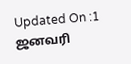Updated On :1 ஜனவரி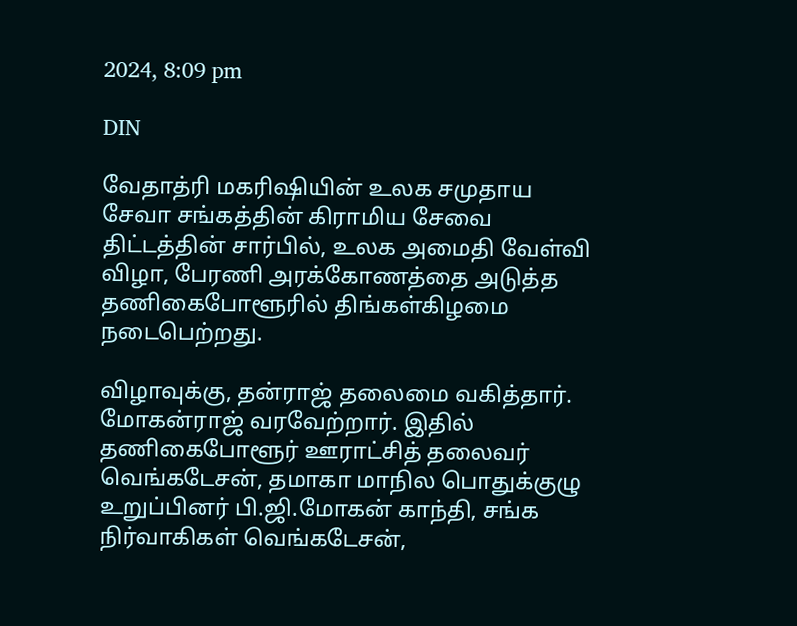2024, 8:09 pm

DIN

வேதாத்ரி மகரிஷியின் உலக சமுதாய சேவா சங்கத்தின் கிராமிய சேவை திட்டத்தின் சார்பில், உலக அமைதி வேள்வி விழா, பேரணி அரக்கோணத்தை அடுத்த தணிகைபோளூரில் திங்கள்கிழமை நடைபெற்றது.

விழாவுக்கு, தன்ராஜ் தலைமை வகித்தார். மோகன்ராஜ் வரவேற்றார். இதில் தணிகைபோளூர் ஊராட்சித் தலைவர் வெங்கடேசன், தமாகா மாநில பொதுக்குழு உறுப்பினர் பி.ஜி.மோகன் காந்தி, சங்க நிர்வாகிகள் வெங்கடேசன்,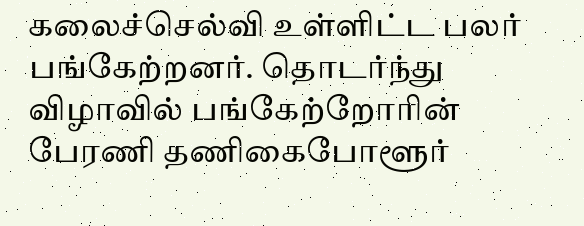கலைச்செல்வி உள்ளிட்ட பலர் பங்கேற்றனர். தொடர்ந்து விழாவில் பங்கேற்றோரின் பேரணி தணிகைபோளூர்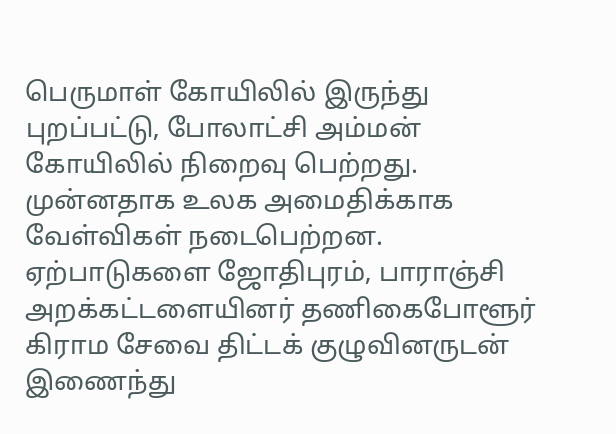பெருமாள் கோயிலில் இருந்து புறப்பட்டு, போலாட்சி அம்மன் கோயிலில் நிறைவு பெற்றது. முன்னதாக உலக அமைதிக்காக வேள்விகள் நடைபெற்றன. ஏற்பாடுகளை ஜோதிபுரம், பாராஞ்சி அறக்கட்டளையினர் தணிகைபோளூர் கிராம சேவை திட்டக் குழுவினருடன் இணைந்து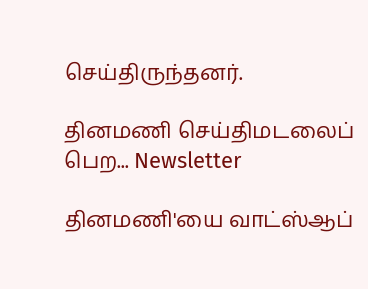செய்திருந்தனர்.

தினமணி செய்திமடலைப் பெற... Newsletter

தினமணி'யை வாட்ஸ்ஆப்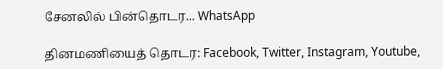சேனலில் பின்தொடர... WhatsApp

தினமணியைத் தொடர: Facebook, Twitter, Instagram, Youtube,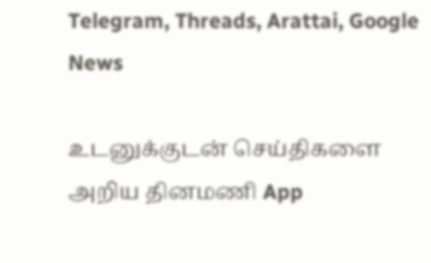Telegram, Threads, Arattai, Google News

உடனுக்குடன் செய்திகளை அறிய தினமணி App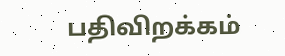பதிவிறக்கம்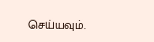செய்யவும்.